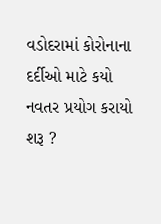વડોદરામાં કોરોનાના દર્દીઓ માટે કયો નવતર પ્રયોગ કરાયો શરૂ ?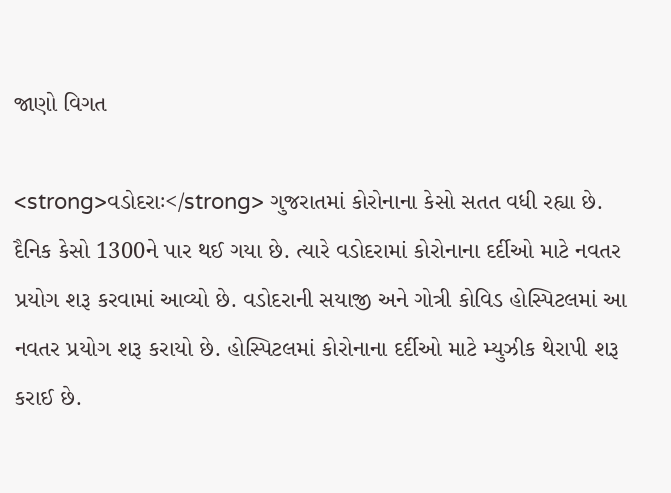જાણો વિગત

<strong>વડોદરાઃ</strong> ગુજરાતમાં કોરોનાના કેસો સતત વધી રહ્યા છે. દૈનિક કેસો 1300ને પાર થઈ ગયા છે. ત્યારે વડોદરામાં કોરોનાના દર્દીઓ માટે નવતર પ્રયોગ શરૂ કરવામાં આવ્યો છે. વડોદરાની સયાજી અને ગોત્રી કોવિડ હોસ્પિટલમાં આ નવતર પ્રયોગ શરૂ કરાયો છે. હોસ્પિટલમાં કોરોનાના દર્દીઓ માટે મ્યુઝીક થેરાપી શરૂ કરાઈ છે.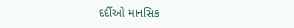દર્દીઓ માનસિક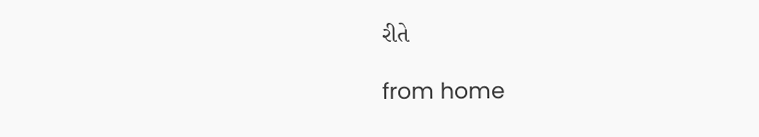રીતે

from home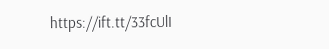https://ift.tt/33fcUlI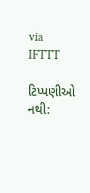via IFTTT

ટિપ્પણીઓ નથી: